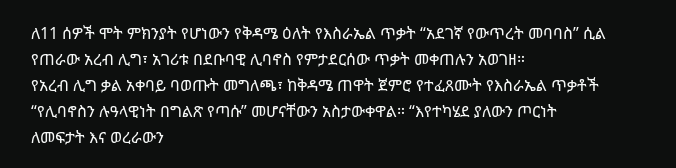ለ11 ሰዎች ሞት ምክንያት የሆነውን የቅዳሜ ዕለት የእስራኤል ጥቃት “አደገኛ የውጥረት መባባስ” ሲል የጠራው አረብ ሊግ፣ አገሪቱ በደቡባዊ ሊባኖስ የምታደርሰው ጥቃት መቀጠሉን አወገዘ።
የአረብ ሊግ ቃል አቀባይ ባወጡት መግለጫ፣ ከቅዳሜ ጠዋት ጀምሮ የተፈጸሙት የእስራኤል ጥቃቶች “የሊባኖስን ሉዓላዊነት በግልጽ የጣሱ” መሆናቸውን አስታውቀዋል። “እየተካሄደ ያለውን ጦርነት ለመፍታት እና ወረራውን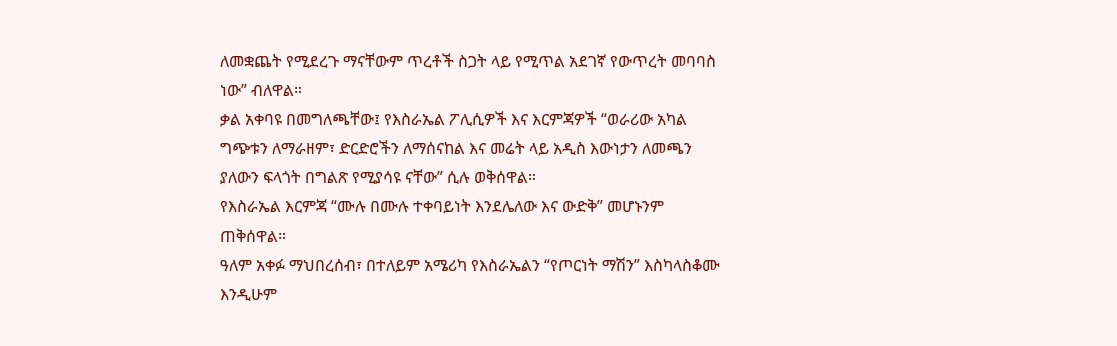ለመቋጨት የሚደረጉ ማናቸውም ጥረቶች ስጋት ላይ የሚጥል አደገኛ የውጥረት መባባስ ነው” ብለዋል።
ቃል አቀባዩ በመግለጫቸው፤ የእስራኤል ፖሊሲዎች እና እርምጃዎች “ወራሪው አካል ግጭቱን ለማራዘም፣ ድርድሮችን ለማሰናከል እና መሬት ላይ አዲስ እውነታን ለመጫን ያለውን ፍላጎት በግልጽ የሚያሳዩ ናቸው” ሲሉ ወቅሰዋል።
የእስራኤል እርምጃ “ሙሉ በሙሉ ተቀባይነት እንደሌለው እና ውድቅ” መሆኑንም ጠቅሰዋል።
ዓለም አቀፉ ማህበረሰብ፣ በተለይም አሜሪካ የእስራኤልን “የጦርነት ማሽን” እስካላስቆሙ እንዲሁም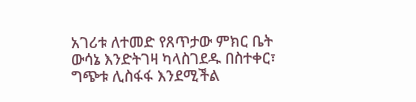አገሪቱ ለተመድ የጸጥታው ምክር ቤት ውሳኔ እንድትገዛ ካላስገደዱ በስተቀር፣ ግጭቱ ሊስፋፋ እንደሚችል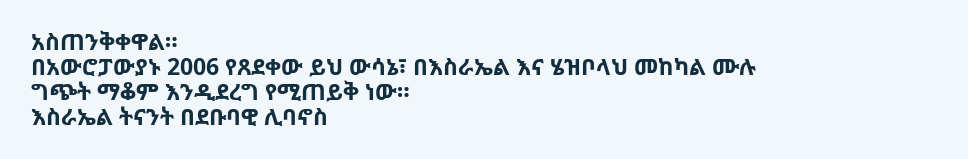አስጠንቅቀዋል።
በአውሮፓውያኑ 2006 የጸደቀው ይህ ውሳኔ፣ በእስራኤል እና ሄዝቦላህ መከካል ሙሉ ግጭት ማቆም እንዲደረግ የሚጠይቅ ነው።
እስራኤል ትናንት በደቡባዊ ሊባኖስ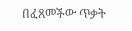በፈጸመችው ጥቃት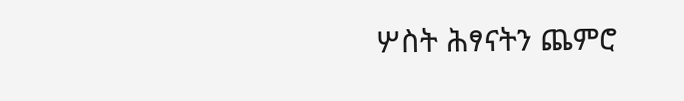ሦስት ሕፃናትን ጨምሮ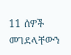11 ሰዎች መገደላቸውን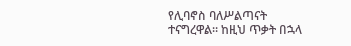የሊባኖስ ባለሥልጣናት ተናግረዋል። ከዚህ ጥቃት በኋላ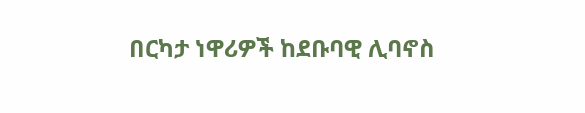በርካታ ነዋሪዎች ከደቡባዊ ሊባኖስ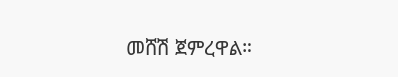መሸሽ ጀምረዋል።